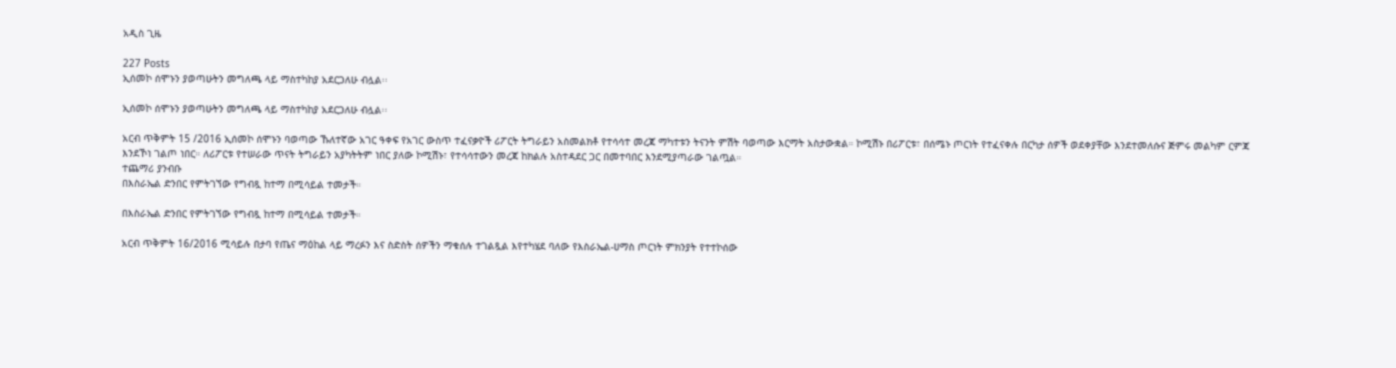አዲስ ጊዜ

227 Posts
ኢሰመኮ ሰሞኑን ያወጣሁትን መግለጫ ላይ ማስተካከያ አደርጋለሁ ብሏል፡፡

ኢሰመኮ ሰሞኑን ያወጣሁትን መግለጫ ላይ ማስተካከያ አደርጋለሁ ብሏል፡፡

አርብ ጥቅምት 15 /2016 ኢሰመኮ ሰሞኑን ባወጣው ኹለተኛው አገር ዓቀፍ የአገር ውስጥ ተፈናቃዮች ሪፖርት ትግራይን አስመልክቶ የተሳሳተ መረጃ ማካተቱን ትናንት ምሽት ባወጣው እርማት አስታውቋል። ኮሚሽኑ በሪፖርቱ፣ በሰሜኑ ጦርነት የተፈናቀሉ በርካታ ሰዎች ወደቀያቸው እንደተመለሱና ጅምሩ መልካም ርምጃ እንደኾነ ገልጦ ነበር። ለሪፖርቱ የተሠራው ጥናት ትግራይን አያካትትም ነበር ያለው ኮሚሽኑ፣ የተሳሳተውን መረጃ ከክልሉ አስተዳደር ጋር በመተባበር እንደሚያጣራው ገልጧል።
ተጨማሪ ያንብቡ
በእስራኤል ድንበር የምትገኘው የግብጿ ከተማ በሚሳይል ተመታች።

በእስራኤል ድንበር የምትገኘው የግብጿ ከተማ በሚሳይል ተመታች።

አርብ ጥቅምት 16/2016 ሚሳይሉ በታባ የጤና ማዕከል ላይ ማረፉን እና ስድስት ሰዎችን ማቁሰሉ ተገልጿል እየተካሄደ ባለው የእስራኤል-ሀማስ ጦርነት ምክንያት የተተኮሰው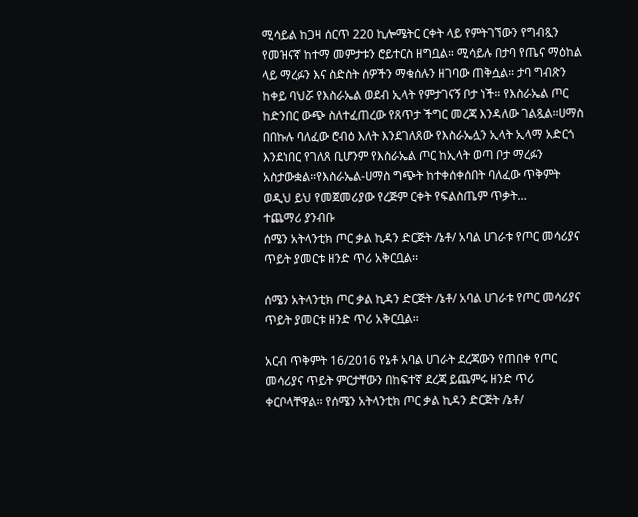ሚሳይል ከጋዛ ሰርጥ 220 ኪሎሜትር ርቀት ላይ የምትገኘውን የግብጿን የመዝናኛ ከተማ መምታቱን ሮይተርስ ዘግቧል። ሚሳይሉ በታባ የጤና ማዕከል ላይ ማረፉን እና ስድስት ሰዎችን ማቁሰሉን ዘገባው ጠቅሷል። ታባ ግብጽን ከቀይ ባህሯ የእስራኤል ወደብ ኢላት የምታገናኝ ቦታ ነች። የእስራኤል ጦር ከድንበር ውጭ ስለተፈጠረው የጸጥታ ችግር መረጃ እንዳለው ገልጿል።ሀማስ በበኩሉ ባለፈው ሮብዕ እለት እንደገለጸው የእስራኤሏን ኢላት ኢላማ አድርጎ እንደነበር የገለጸ ቢሆንም የእስራኤል ጦር ከኢላት ወጣ ቦታ ማረፉን አስታውቋል።የእስራኤል-ሀማስ ግጭት ከተቀሰቀሰበት ባለፈው ጥቅምት ወዲህ ይህ የመጀመሪያው የረጅም ርቀት የፍልስጤም ጥቃት…
ተጨማሪ ያንብቡ
ሰሜን አትላንቲክ ጦር ቃል ኪዳን ድርጅት /ኔቶ/ አባል ሀገራቱ የጦር መሳሪያና ጥይት ያመርቱ ዘንድ ጥሪ አቅርቧል፡፡

ሰሜን አትላንቲክ ጦር ቃል ኪዳን ድርጅት /ኔቶ/ አባል ሀገራቱ የጦር መሳሪያና ጥይት ያመርቱ ዘንድ ጥሪ አቅርቧል፡፡

አርብ ጥቅምት 16/2016 የኔቶ አባል ሀገራት ደረጃውን የጠበቀ የጦር መሳሪያና ጥይት ምርታቸውን በከፍተኛ ደረጃ ይጨምሩ ዘንድ ጥሪ ቀርቦላቸዋል፡፡ የሰሜን አትላንቲክ ጦር ቃል ኪዳን ድርጅት /ኔቶ/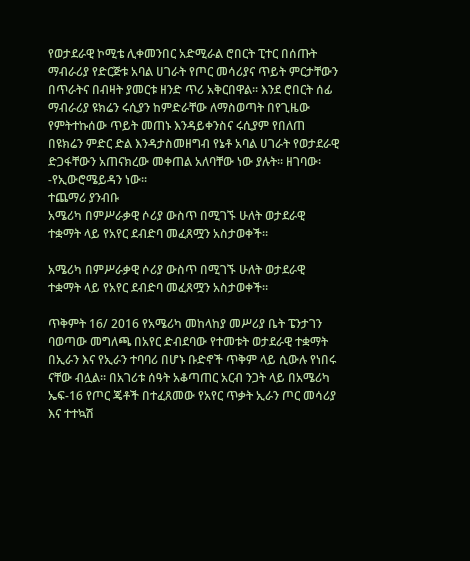የወታደራዊ ኮሚቴ ሊቀመንበር አድሚራል ሮበርት ፒተር በሰጡት ማብራሪያ የድርጅቱ አባል ሀገራት የጦር መሳሪያና ጥይት ምርታቸውን በጥራትና በብዛት ያመርቱ ዘንድ ጥሪ አቅርበዋል፡፡ እንደ ሮበርት ሰፊ ማብራሪያ ዩክሬን ሩሲያን ከምድራቸው ለማስወጣት በየጊዜው የምትተኩሰው ጥይት መጠኑ እንዳይቀንስና ሩሲያም የበለጠ በዩክሬን ምድር ድል እንዳታስመዘግብ የኔቶ አባል ሀገራት የወታደራዊ ድጋፋቸውን አጠናክረው መቀጠል አለባቸው ነው ያሉት፡፡ ዘገባው፡-የኢውሮሜይዳን ነው፡፡
ተጨማሪ ያንብቡ
አሜሪካ በምሥራቃዊ ሶሪያ ውስጥ በሚገኙ ሁለት ወታደራዊ ተቋማት ላይ የአየር ደብድባ መፈጸሟን አስታወቀች።

አሜሪካ በምሥራቃዊ ሶሪያ ውስጥ በሚገኙ ሁለት ወታደራዊ ተቋማት ላይ የአየር ደብድባ መፈጸሟን አስታወቀች።

ጥቅምት 16/ 2016 የአሜሪካ መከላከያ መሥሪያ ቤት ፔንታገን ባወጣው መግለጫ በአየር ድብደባው የተመቱት ወታደራዊ ተቋማት በኢራን እና የኢራን ተባባሪ በሆኑ ቡድኖች ጥቅም ላይ ሲውሉ የነበሩ ናቸው ብሏል። በአገሪቱ ሰዓት አቆጣጠር አርብ ንጋት ላይ በአሜሪካ ኤፍ-16 የጦር ጄቶች በተፈጸመው የአየር ጥቃት ኢራን ጦር መሳሪያ እና ተተኳሽ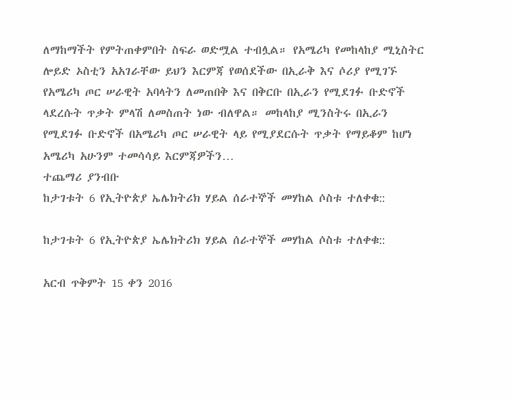ለማከማችት የምትጠቀምበት ስፍራ ወድሟል ተብሏል። የአሜሪካ የመከላከያ ሚኒስትር ሎይድ ኦስቲን አአገራቸው ይህን እርምጃ የወሰደችው በኢራቅ እና ሶሪያ የሚገኙ የአሜሪካ ጦር ሠራዊት አባላትን ለመጠበቅ እና በቅርቡ በኢራን የሚደገፉ ቡድኖች ላደረሱት ጥቃት ምላሽ ለመስጠት ነው ብለዋል። መከላከያ ሚንስትሩ በኢራን የሚደገፉ ቡድኖች በአሜሪካ ጦር ሠራዊት ላይ የሚያደርሱት ጥቃት የማይቆም ከሆነ አሜሪካ አሁንም ተመሳሳይ እርምጃዎችን…
ተጨማሪ ያንብቡ
ከታገቱት 6 የኢትዮጵያ ኤሌክትሪክ ሃይል ሰራተኞች መሃከል ሶስቱ ተለቀቁ::

ከታገቱት 6 የኢትዮጵያ ኤሌክትሪክ ሃይል ሰራተኞች መሃከል ሶስቱ ተለቀቁ::

አርብ ጥቅምት 15 ቀን 2016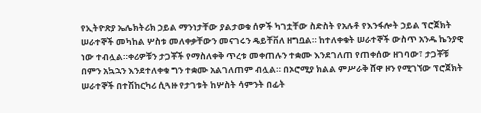የኢትዮጽያ ኤሌክትሪክ ኃይል ማንነታቸው ያልታወቁ ሰዎች ካገቷቸው ስድስት የአሉቶ የእንፋሎት ኃይል ፕሮጀክት ሠራተኞች መካከል ሦስቱ መለቀቃቸውን መናገሩን ዴይቸቨለ ዘግቧል። ከተለቀቁት ሠራተኞች ውስጥ አንዱ ኬንያዊ ነው ተብሏል።ቀሪዎቹን ታጋቾች የማስለቀቅ ጥረቱ መቀጠሉን ተቋሙ እንደገለጠ የጠቀሰው ዘገባው፣ ታጋቾቹ በምን አኳኋን እንደተለቀቁ ግን ተቋሙ አልገለጠም ብሏል። በኦሮሚያ ክልል ምሥራቅ ሸዋ ዞን የሚገኘው ፕሮጀክት ሠራተኞች በተሽከርካሪ ሲጓዙ የታገቱት ከሦስት ሳምንት በፊት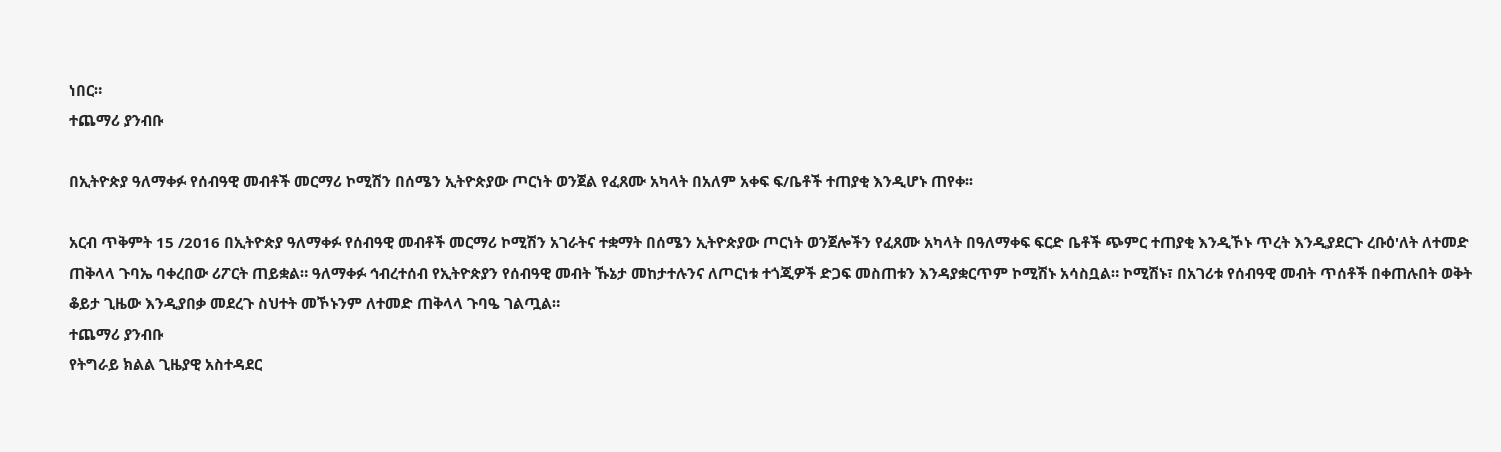ነበር።
ተጨማሪ ያንብቡ

በኢትዮጵያ ዓለማቀፉ የሰብዓዊ መብቶች መርማሪ ኮሚሽን በሰሜን ኢትዮጵያው ጦርነት ወንጀል የፈጸሙ አካላት በአለም አቀፍ ፍ/ቤቶች ተጠያቂ እንዲሆኑ ጠየቀ፡፡

አርብ ጥቅምት 15 /2016 በኢትዮጵያ ዓለማቀፉ የሰብዓዊ መብቶች መርማሪ ኮሚሽን አገራትና ተቋማት በሰሜን ኢትዮጵያው ጦርነት ወንጀሎችን የፈጸሙ አካላት በዓለማቀፍ ፍርድ ቤቶች ጭምር ተጠያቂ እንዲኾኑ ጥረት እንዲያደርጉ ረቡዕ'ለት ለተመድ ጠቅላላ ጉባኤ ባቀረበው ሪፖርት ጠይቋል። ዓለማቀፉ ኅብረተሰብ የኢትዮጵያን የሰብዓዊ መብት ኹኔታ መከታተሉንና ለጦርነቱ ተጎጂዎች ድጋፍ መስጠቱን እንዳያቋርጥም ኮሚሽኑ አሳስቧል። ኮሚሽኑ፣ በአገሪቱ የሰብዓዊ መብት ጥሰቶች በቀጠሉበት ወቅት ቆይታ ጊዜው እንዲያበቃ መደረጉ ስህተት መኾኑንም ለተመድ ጠቅላላ ጉባዔ ገልጧል።
ተጨማሪ ያንብቡ
የትግራይ ክልል ጊዜያዊ አስተዳደር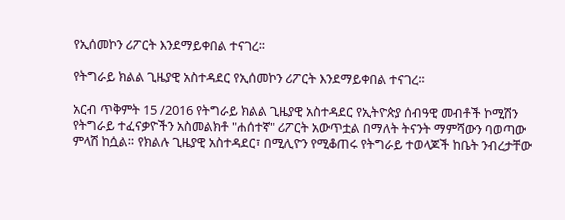የኢሰመኮን ሪፖርት እንደማይቀበል ተናገረ፡፡

የትግራይ ክልል ጊዜያዊ አስተዳደር የኢሰመኮን ሪፖርት እንደማይቀበል ተናገረ፡፡

አርብ ጥቅምት 15 /2016 የትግራይ ክልል ጊዜያዊ አስተዳደር የኢትዮጵያ ሰብዓዊ መብቶች ኮሚሽን የትግራይ ተፈናቃዮችን አስመልክቶ "ሐሰተኛ" ሪፖርት አውጥቷል በማለት ትናንት ማምሻውን ባወጣው ምላሽ ከሷል። የክልሉ ጊዜያዊ አስተዳደር፣ በሚሊዮን የሚቆጠሩ የትግራይ ተወላጆች ከቤት ንብረታቸው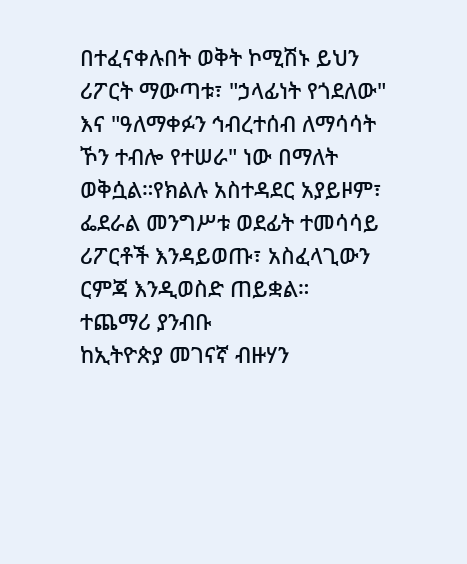በተፈናቀሉበት ወቅት ኮሚሽኑ ይህን ሪፖርት ማውጣቱ፣ "ኃላፊነት የጎደለው" እና "ዓለማቀፉን ኅብረተሰብ ለማሳሳት ኾን ተብሎ የተሠራ" ነው በማለት ወቅሷል።የክልሉ አስተዳደር አያይዞም፣ ፌደራል መንግሥቱ ወደፊት ተመሳሳይ ሪፖርቶች እንዳይወጡ፣ አስፈላጊውን ርምጃ እንዲወስድ ጠይቋል።
ተጨማሪ ያንብቡ
ከኢትዮጵያ መገናኛ ብዙሃን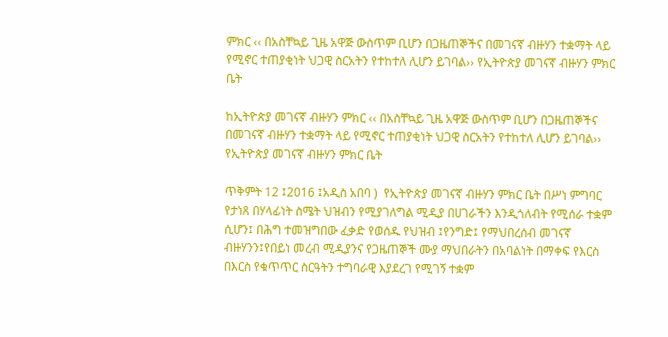ምክር ‹‹ በአስቸኳይ ጊዜ አዋጅ ውስጥም ቢሆን በጋዜጠኞችና በመገናኛ ብዙሃን ተቋማት ላይ የሚኖር ተጠያቂነት ህጋዊ ስርአትን የተከተለ ሊሆን ይገባል›› የኢትዮጵያ መገናኛ ብዙሃን ምክር ቤት

ከኢትዮጵያ መገናኛ ብዙሃን ምክር ‹‹ በአስቸኳይ ጊዜ አዋጅ ውስጥም ቢሆን በጋዜጠኞችና በመገናኛ ብዙሃን ተቋማት ላይ የሚኖር ተጠያቂነት ህጋዊ ስርአትን የተከተለ ሊሆን ይገባል›› የኢትዮጵያ መገናኛ ብዙሃን ምክር ቤት

ጥቅምት 12 ፤2016 ፤አዲስ አበባ )  የኢትዮጵያ መገናኛ ብዙሃን ምክር ቤት በሥነ ምግባር የታነጸ በሃላፊነት ስሜት ህዝብን የሚያገለግል ሚዲያ በሀገራችን እንዲጎለብት የሚሰራ ተቋም ሲሆን፤ በሕግ ተመዝግበው ፈቃድ የወሰዱ የህዝብ ፤የንግድ፤ የማህበረሰብ መገናኛ ብዙሃንን፤የበይነ መረብ ሚዲያንና የጋዜጠኞች ሙያ ማህበራትን በአባልነት በማቀፍ የእርስ በእርስ የቁጥጥር ስርዓትን ተግባራዊ እያደረገ የሚገኝ ተቋም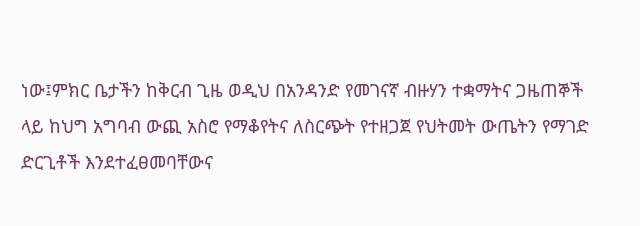ነው፤ምክር ቤታችን ከቅርብ ጊዜ ወዲህ በአንዳንድ የመገናኛ ብዙሃን ተቋማትና ጋዜጠኞች ላይ ከህግ አግባብ ውጪ አስሮ የማቆየትና ለስርጭት የተዘጋጀ የህትመት ውጤትን የማገድ ድርጊቶች እንደተፈፀመባቸውና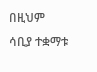በዚህም ሳቢያ ተቋማቱ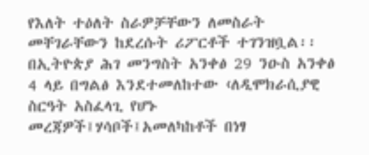የእለት ተዕለት ስራዎቻቸውን ለመስራት መቸገራቸውን ከደረሱት ሪፖርቶች ተገንዝቧል፡፡በኢትዮጵያ ሕገ መንግስት አንቀፅ 29 ንዑስ አንቀፅ 4 ላይ በግልፅ እንደተመለከተው ‹ለዲሞክራሲያዊ ስርዓት አስፈላጊ የሆኑ መረጃዎች፤ሃሳቦች፤አመለካከቶች በነፃ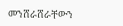መንሸራሸራቸውን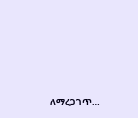ለማረጋገጥ…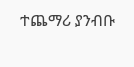ተጨማሪ ያንብቡ